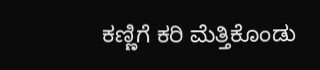ಕಣ್ಣಿಗೆ ಕರಿ ಮೆತ್ತಿಕೊಂಡು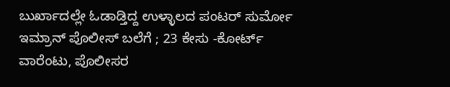ಬುರ್ಖಾದಲ್ಲೇ ಓಡಾಡ್ತಿದ್ದ ಉಳ್ಳಾಲದ ಪಂಟರ್ ಸುರ್ಮೋ ಇಮ್ರಾನ್ ಪೊಲೀಸ್ ಬಲೆಗೆ ; 23 ಕೇಸು -ಕೋರ್ಟ್ ವಾರೆಂಟು, ಪೊಲೀಸರ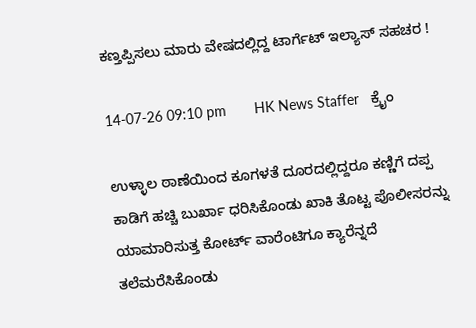ಕಣ್ತಪ್ಪಿಸಲು ಮಾರು ವೇಷದಲ್ಲಿದ್ದ ಟಾರ್ಗೆಟ್ ಇಲ್ಯಾಸ್ ಸಹಚರ !

14-07-26 09:10 pm       HK News Staffer   ಕ್ರೈಂ

ಉಳ್ಳಾಲ ಠಾಣೆಯಿಂದ ಕೂಗಳತೆ ದೂರದಲ್ಲಿದ್ದರೂ ಕಣ್ಣಿಗೆ ದಪ್ಪ ಕಾಡಿಗೆ ಹಚ್ಚಿ ಬುರ್ಖಾ ಧರಿಸಿಕೊಂಡು ಖಾಕಿ ತೊಟ್ಟ ಪೊಲೀಸರನ್ನು ಯಾಮಾರಿಸುತ್ತ ಕೋರ್ಟ್ ವಾರೆಂಟಿಗೂ ಕ್ಯಾರೆನ್ನದೆ ತಲೆಮರೆಸಿಕೊಂಡು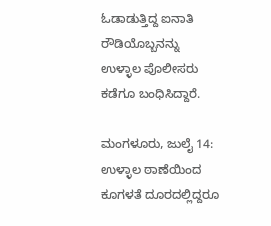ಓಡಾಡುತ್ತಿದ್ದ ಐನಾತಿ ರೌಡಿಯೊಬ್ಬನನ್ನು ಉಳ್ಳಾಲ ಪೊಲೀಸರು ಕಡೆಗೂ ಬಂಧಿಸಿದ್ದಾರೆ.

ಮಂಗಳೂರು, ಜುಲೈ 14: ಉಳ್ಳಾಲ ಠಾಣೆಯಿಂದ ಕೂಗಳತೆ ದೂರದಲ್ಲಿದ್ದರೂ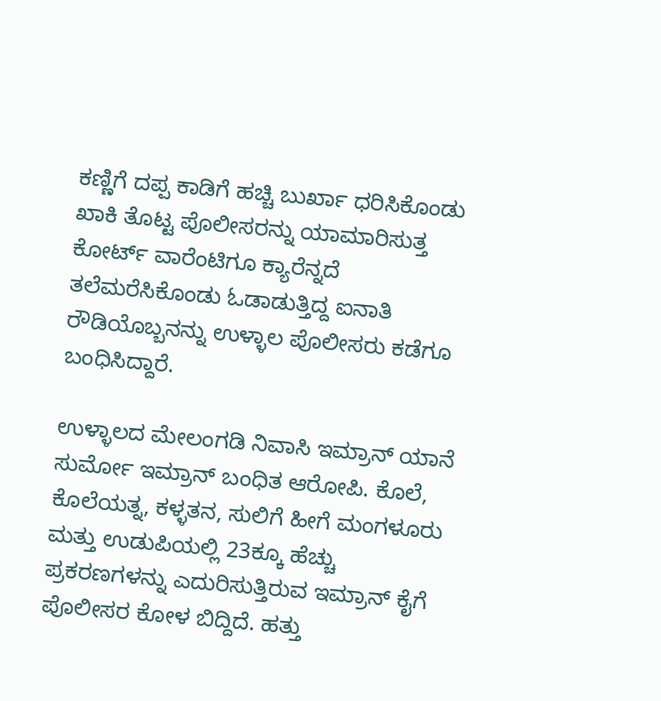ಕಣ್ಣಿಗೆ ದಪ್ಪ ಕಾಡಿಗೆ ಹಚ್ಚಿ ಬುರ್ಖಾ ಧರಿಸಿಕೊಂಡು ಖಾಕಿ ತೊಟ್ಟ ಪೊಲೀಸರನ್ನು ಯಾಮಾರಿಸುತ್ತ ಕೋರ್ಟ್ ವಾರೆಂಟಿಗೂ ಕ್ಯಾರೆನ್ನದೆ ತಲೆಮರೆಸಿಕೊಂಡು ಓಡಾಡುತ್ತಿದ್ದ ಐನಾತಿ ರೌಡಿಯೊಬ್ಬನನ್ನು ಉಳ್ಳಾಲ ಪೊಲೀಸರು ಕಡೆಗೂ ಬಂಧಿಸಿದ್ದಾರೆ.

ಉಳ್ಳಾಲದ ಮೇಲಂಗಡಿ ನಿವಾಸಿ ಇಮ್ರಾನ್ ಯಾನೆ ಸುರ್ಮೋ ಇಮ್ರಾನ್ ಬಂಧಿತ ಆರೋಪಿ. ಕೊಲೆ, ಕೊಲೆಯತ್ನ, ಕಳ್ಳತನ, ಸುಲಿಗೆ ಹೀಗೆ ಮಂಗಳೂರು ಮತ್ತು ಉಡುಪಿಯಲ್ಲಿ 23ಕ್ಕೂ ಹೆಚ್ಚು ಪ್ರಕರಣಗಳನ್ನು ಎದುರಿಸುತ್ತಿರುವ ಇಮ್ರಾನ್ ಕೈಗೆ ಪೊಲೀಸರ ಕೋಳ ಬಿದ್ದಿದೆ. ಹತ್ತು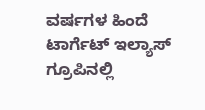ವರ್ಷಗಳ ಹಿಂದೆ ಟಾರ್ಗೆಟ್ ಇಲ್ಯಾಸ್ ಗ್ರೂಪಿನಲ್ಲಿ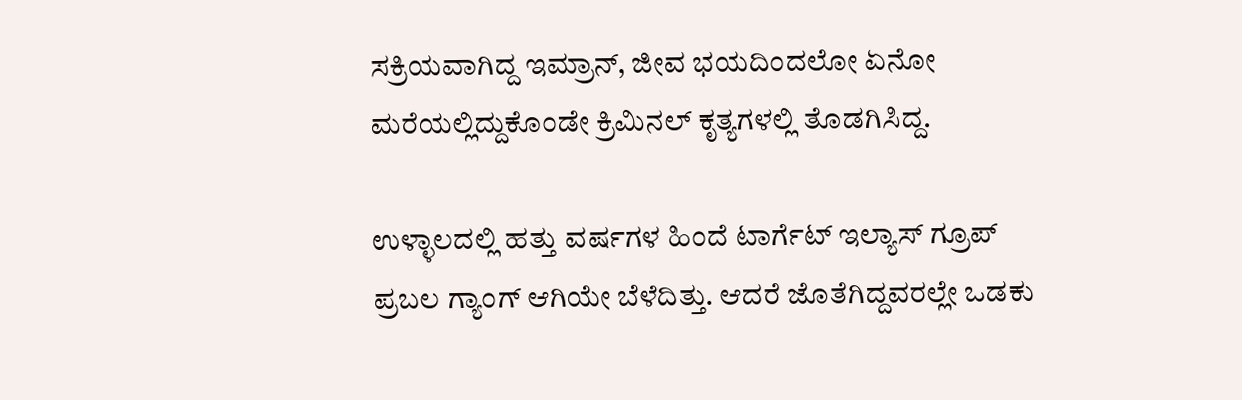ಸಕ್ರಿಯವಾಗಿದ್ದ ಇಮ್ರಾನ್, ಜೀವ ಭಯದಿಂದಲೋ ಏನೋ ಮರೆಯಲ್ಲಿದ್ದುಕೊಂಡೇ ಕ್ರಿಮಿನಲ್ ಕೃತ್ಯಗಳಲ್ಲಿ ತೊಡಗಿಸಿದ್ದ.

ಉಳ್ಳಾಲದಲ್ಲಿ ಹತ್ತು ವರ್ಷಗಳ ಹಿಂದೆ ಟಾರ್ಗೆಟ್ ಇಲ್ಯಾಸ್ ಗ್ರೂಪ್ ಪ್ರಬಲ ಗ್ಯಾಂಗ್ ಆಗಿಯೇ ಬೆಳೆದಿತ್ತು. ಆದರೆ ಜೊತೆಗಿದ್ದವರಲ್ಲೇ ಒಡಕು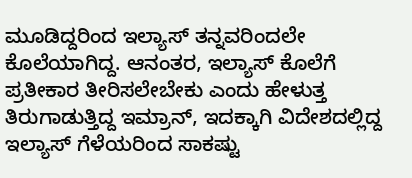ಮೂಡಿದ್ದರಿಂದ ಇಲ್ಯಾಸ್ ತನ್ನವರಿಂದಲೇ ಕೊಲೆಯಾಗಿದ್ದ. ಆನಂತರ, ಇಲ್ಯಾಸ್ ಕೊಲೆಗೆ ಪ್ರತೀಕಾರ ತೀರಿಸಲೇಬೇಕು ಎಂದು ಹೇಳುತ್ತ ತಿರುಗಾಡುತ್ತಿದ್ದ ಇಮ್ರಾನ್, ಇದಕ್ಕಾಗಿ ವಿದೇಶದಲ್ಲಿದ್ದ ಇಲ್ಯಾಸ್ ಗೆಳೆಯರಿಂದ ಸಾಕಷ್ಟು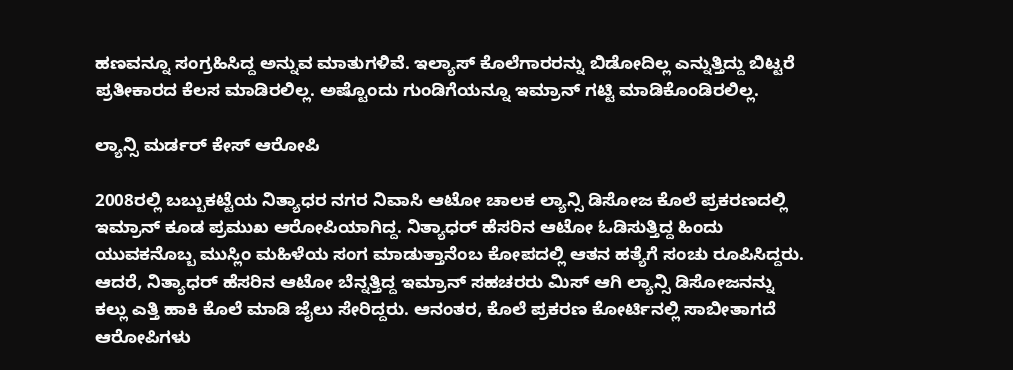ಹಣವನ್ನೂ ಸಂಗ್ರಹಿಸಿದ್ದ ಅನ್ನುವ ಮಾತುಗಳಿವೆ. ಇಲ್ಯಾಸ್ ಕೊಲೆಗಾರರನ್ನು ಬಿಡೋದಿಲ್ಲ ಎನ್ನುತ್ತಿದ್ದು ಬಿಟ್ಟರೆ ಪ್ರತೀಕಾರದ ಕೆಲಸ ಮಾಡಿರಲಿಲ್ಲ. ಅಷ್ಟೊಂದು ಗುಂಡಿಗೆಯನ್ನೂ ಇಮ್ರಾನ್ ಗಟ್ಟಿ ಮಾಡಿಕೊಂಡಿರಲಿಲ್ಲ.

ಲ್ಯಾನ್ಸಿ ಮರ್ಡರ್ ಕೇಸ್ ಆರೋಪಿ

2008ರಲ್ಲಿ ಬಬ್ಬುಕಟ್ಟೆಯ ನಿತ್ಯಾಧರ ನಗರ ನಿವಾಸಿ ಆಟೋ ಚಾಲಕ ಲ್ಯಾನ್ಸಿ ಡಿಸೋಜ ಕೊಲೆ ಪ್ರಕರಣದಲ್ಲಿ ಇಮ್ರಾನ್ ಕೂಡ ಪ್ರಮುಖ ಆರೋಪಿಯಾಗಿದ್ದ. ನಿತ್ಯಾಧರ್ ಹೆಸರಿನ ಆಟೋ ಓಡಿಸುತ್ತಿದ್ದ ಹಿಂದು ಯುವಕನೊಬ್ಬ ಮುಸ್ಲಿಂ ಮಹಿಳೆಯ ಸಂಗ ಮಾಡುತ್ತಾನೆಂಬ ಕೋಪದಲ್ಲಿ ಆತನ ಹತ್ಯೆಗೆ ಸಂಚು ರೂಪಿಸಿದ್ದರು. ಆದರೆ, ನಿತ್ಯಾಧರ್ ಹೆಸರಿನ ಆಟೋ ಬೆನ್ನತ್ತಿದ್ದ ಇಮ್ರಾನ್ ಸಹಚರರು ಮಿಸ್ ಆಗಿ ಲ್ಯಾನ್ಸಿ ಡಿಸೋಜನನ್ನು ಕಲ್ಲು ಎತ್ತಿ ಹಾಕಿ ಕೊಲೆ ಮಾಡಿ ಜೈಲು ಸೇರಿದ್ದರು. ಆನಂತರ, ಕೊಲೆ ಪ್ರಕರಣ ಕೋರ್ಟಿನಲ್ಲಿ ಸಾಬೀತಾಗದೆ ಆರೋಪಿಗಳು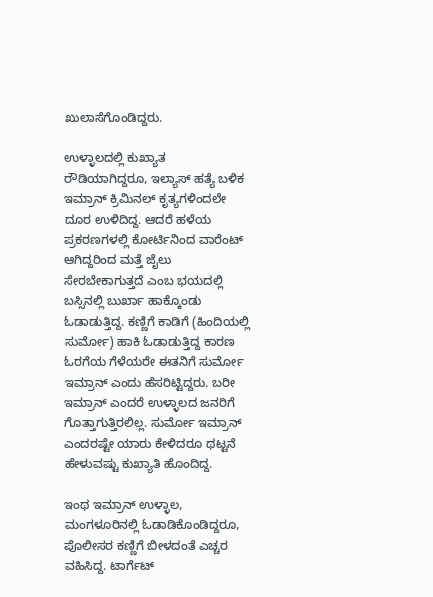ಖುಲಾಸೆಗೊಂಡಿದ್ದರು.

ಉಳ್ಳಾಲದಲ್ಲಿ ಕುಖ್ಯಾತ ರೌಡಿಯಾಗಿದ್ದರೂ, ಇಲ್ಯಾಸ್ ಹತ್ಯೆ ಬಳಿಕ ಇಮ್ರಾನ್ ಕ್ರಿಮಿನಲ್ ಕೃತ್ಯಗಳಿಂದಲೇ ದೂರ ಉಳಿದಿದ್ದ. ಆದರೆ ಹಳೆಯ ಪ್ರಕರಣಗಳಲ್ಲಿ ಕೋರ್ಟಿನಿಂದ ವಾರೆಂಟ್ ಆಗಿದ್ದರಿಂದ ಮತ್ತೆ ಜೈಲು ಸೇರಬೇಕಾಗುತ್ತದೆ ಎಂಬ ಭಯದಲ್ಲಿ ಬಸ್ಸಿನಲ್ಲಿ ಬುರ್ಖಾ ಹಾಕ್ಕೊಂಡು ಓಡಾಡುತ್ತಿದ್ದ. ಕಣ್ಣಿಗೆ ಕಾಡಿಗೆ (ಹಿಂದಿಯಲ್ಲಿ ಸುರ್ಮೋ) ಹಾಕಿ ಓಡಾಡುತ್ತಿದ್ದ ಕಾರಣ ಓರಗೆಯ ಗೆಳೆಯರೇ ಈತನಿಗೆ ಸುರ್ಮೋ ಇಮ್ರಾನ್ ಎಂದು ಹೆಸರಿಟ್ಟಿದ್ದರು. ಬರೀ ಇಮ್ರಾನ್ ಎಂದರೆ ಉಳ್ಳಾಲದ ಜನರಿಗೆ ಗೊತ್ತಾಗುತ್ತಿರಲಿಲ್ಲ. ಸುರ್ಮೋ ಇಮ್ರಾನ್ ಎಂದರಷ್ಟೇ ಯಾರು ಕೇಳಿದರೂ ಥಟ್ಟನೆ ಹೇಳುವಷ್ಟು ಕುಖ್ಯಾತಿ ಹೊಂದಿದ್ದ.

ಇಂಥ ಇಮ್ರಾನ್ ಉಳ್ಳಾಲ, ಮಂಗಳೂರಿನಲ್ಲಿ ಓಡಾಡಿಕೊಂಡಿದ್ದರೂ, ಪೊಲೀಸರ ಕಣ್ಣಿಗೆ ಬೀಳದಂತೆ ಎಚ್ಚರ ವಹಿಸಿದ್ದ. ಟಾರ್ಗೆಟ್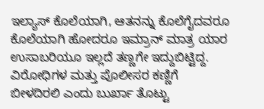ಇಲ್ಯಾಸ್ ಕೊಲೆಯಾಗಿ, ಆತನನ್ನು ಕೊಲೆಗೈದವರೂ ಕೊಲೆಯಾಗಿ ಹೋದರೂ ಇಮ್ರಾನ್ ಮಾತ್ರ ಯಾರ ಉಸಾಬರಿಯೂ ಇಲ್ಲದೆ ತಣ್ಣಗೇ ಇದ್ದುಬಿಟ್ಟಿದ್ದ. ವಿರೋಧಿಗಳ ಮತ್ತು ಪೊಲೀಸರ ಕಣ್ಣಿಗೆ ಬೀಳದಿರಲಿ ಎಂದು ಬುರ್ಖಾ ತೊಟ್ಟು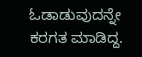ಓಡಾಡುವುದನ್ನೇ ಕರಗತ ಮಾಡಿದ್ದ.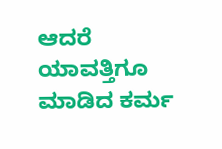ಆದರೆ ಯಾವತ್ತಿಗೂ ಮಾಡಿದ ಕರ್ಮ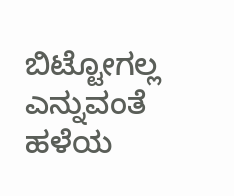ಬಿಟ್ಟೋಗಲ್ಲ ಎನ್ನುವಂತೆ ಹಳೆಯ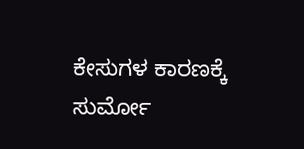ಕೇಸುಗಳ ಕಾರಣಕ್ಕೆ ಸುರ್ಮೋ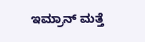ಇಮ್ರಾನ್ ಮತ್ತೆ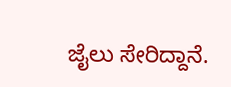ಜೈಲು ಸೇರಿದ್ದಾನೆ.